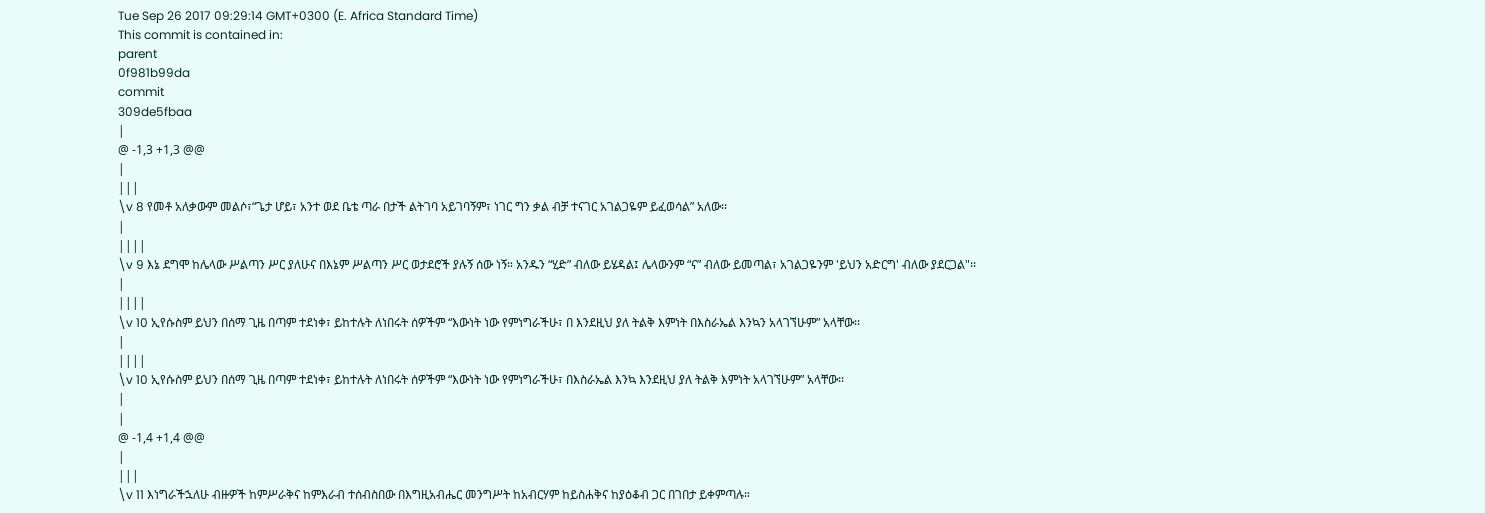Tue Sep 26 2017 09:29:14 GMT+0300 (E. Africa Standard Time)
This commit is contained in:
parent
0f981b99da
commit
309de5fbaa
|
@ -1,3 +1,3 @@
|
|||
\v 8 የመቶ አለቃውም መልሶ፣“ጌታ ሆይ፣ አንተ ወደ ቤቴ ጣራ በታች ልትገባ አይገባኝም፣ ነገር ግን ቃል ብቻ ተናገር አገልጋዬም ይፈወሳል” አለው፡፡
|
||||
\v 9 እኔ ደግሞ ከሌላው ሥልጣን ሥር ያለሁና በእኔም ሥልጣን ሥር ወታደሮች ያሉኝ ሰው ነኝ። አንዱን “ሂድ” ብለው ይሄዳል፤ ሌላውንም “ና” ብለው ይመጣል፣ አገልጋዬንም 'ይህን አድርግ' ብለው ያደርጋል"፡፡
|
||||
\v 10 ኢየሱስም ይህን በሰማ ጊዜ በጣም ተደነቀ፣ ይከተሉት ለነበሩት ሰዎችም “እውነት ነው የምነግራችሁ፣ በ እንደዚህ ያለ ትልቅ እምነት በእስራኤል እንኳን አላገኘሁም” አላቸው፡፡
|
||||
\v 10 ኢየሱስም ይህን በሰማ ጊዜ በጣም ተደነቀ፣ ይከተሉት ለነበሩት ሰዎችም “እውነት ነው የምነግራችሁ፣ በእስራኤል እንኳ እንደዚህ ያለ ትልቅ እምነት አላገኘሁም” አላቸው፡፡
|
|
@ -1,4 +1,4 @@
|
|||
\v 11 እነግራችኋለሁ ብዙዎች ከምሥራቅና ከምእራብ ተሰብስበው በእግዚአብሔር መንግሥት ከአብርሃም ከይስሐቅና ከያዕቆብ ጋር በገበታ ይቀምጣሉ።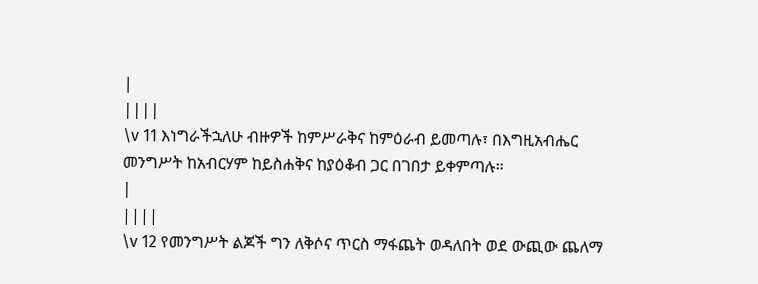|
||||
\v 11 እነግራችኋለሁ ብዙዎች ከምሥራቅና ከምዕራብ ይመጣሉ፣ በእግዚአብሔር መንግሥት ከአብርሃም ከይስሐቅና ከያዕቆብ ጋር በገበታ ይቀምጣሉ።
|
||||
\v 12 የመንግሥት ልጆች ግን ለቅሶና ጥርስ ማፋጨት ወዳለበት ወደ ውጪው ጨለማ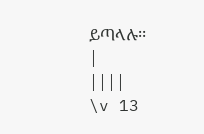ይጣላሉ፡፡
|
||||
\v 13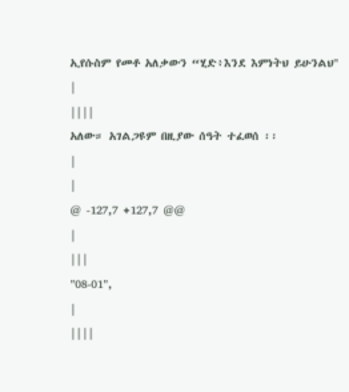ኢየሱስም የመቶ አለቃውን “ሂድ፥እንደ እምነትህ ይሁንልህ''
|
||||
አለው። አገልጋዩም በዚያው ሰዓት ተፈወሰ ፡፡
|
|
@ -127,7 +127,7 @@
|
|||
"08-01",
|
||||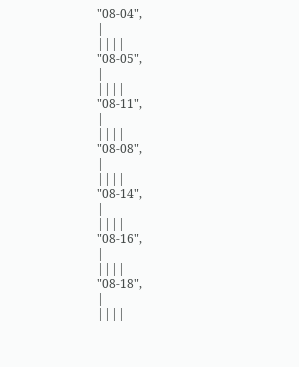"08-04",
|
||||
"08-05",
|
||||
"08-11",
|
||||
"08-08",
|
||||
"08-14",
|
||||
"08-16",
|
||||
"08-18",
|
||||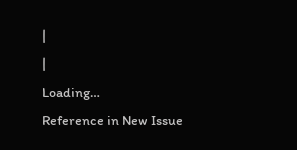|
|
Loading…
Reference in New Issue